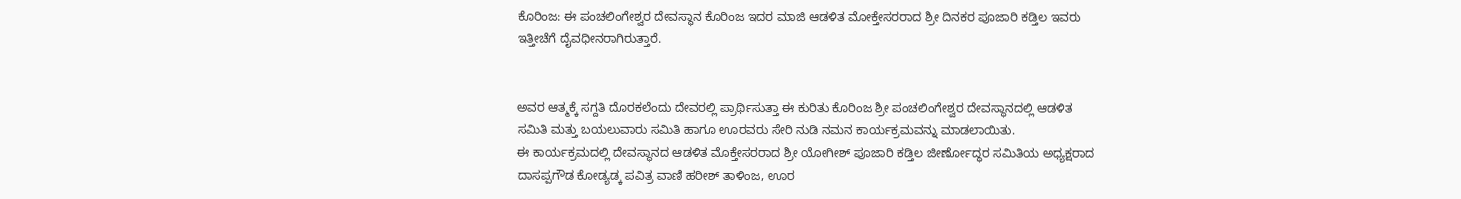ಕೊರಿಂಜ: ಈ ಪಂಚಲಿಂಗೇಶ್ವರ ದೇವಸ್ಥಾನ ಕೊರಿಂಜ ಇದರ ಮಾಜಿ ಆಡಳಿತ ಮೋಕ್ತೇಸರರಾದ ಶ್ರೀ ದಿನಕರ ಪೂಜಾರಿ ಕಡ್ತಿಲ ಇವರು ಇತ್ತೀಚೆಗೆ ದೈವಧೀನರಾಗಿರುತ್ತಾರೆ.


ಅವರ ಆತ್ಮಕ್ಕೆ ಸಗ್ದತಿ ದೊರಕಲೆಂದು ದೇವರಲ್ಲಿ ಪ್ರಾರ್ಥಿಸುತ್ತಾ ಈ ಕುರಿತು ಕೊರಿಂಜ ಶ್ರೀ ಪಂಚಲಿಂಗೇಶ್ವರ ದೇವಸ್ಥಾನದಲ್ಲಿ ಆಡಳಿತ ಸಮಿತಿ ಮತ್ತು ಬಯಲುವಾರು ಸಮಿತಿ ಹಾಗೂ ಊರವರು ಸೇರಿ ನುಡಿ ನಮನ ಕಾರ್ಯಕ್ರಮವನ್ನು ಮಾಡಲಾಯಿತು.
ಈ ಕಾರ್ಯಕ್ರಮದಲ್ಲಿ ದೇವಸ್ಥಾನದ ಆಡಳಿತ ಮೊಕ್ತೇಸರರಾದ ಶ್ರೀ ಯೋಗೀಶ್ ಪೂಜಾರಿ ಕಡ್ತಿಲ ಜೀರ್ಣೋದ್ಧರ ಸಮಿತಿಯ ಅಧ್ಯಕ್ಷರಾದ ದಾಸಪ್ಪಗೌಡ ಕೋಡ್ಯಡ್ಕ ಪವಿತ್ರ ವಾಣಿ ಹರೀಶ್ ತಾಳಿಂಜ, ಊರ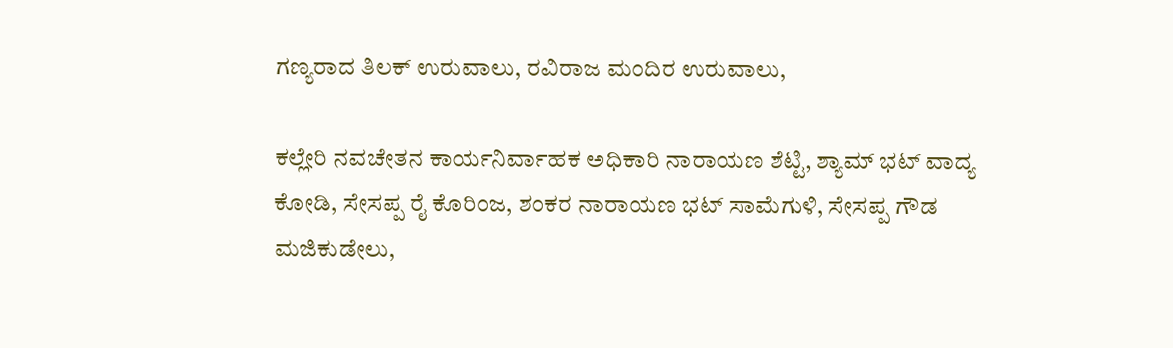ಗಣ್ಯರಾದ ತಿಲಕ್ ಉರುವಾಲು, ರವಿರಾಜ ಮಂದಿರ ಉರುವಾಲು,

ಕಲ್ಲೇರಿ ನವಚೇತನ ಕಾರ್ಯನಿರ್ವಾಹಕ ಅಧಿಕಾರಿ ನಾರಾಯಣ ಶೆಟ್ಟಿ, ಶ್ಯಾಮ್ ಭಟ್ ವಾದ್ಯ ಕೋಡಿ, ಸೇಸಪ್ಪ ರೈ ಕೊರಿಂಜ, ಶಂಕರ ನಾರಾಯಣ ಭಟ್ ಸಾಮೆಗುಳಿ, ಸೇಸಪ್ಪ ಗೌಡ ಮಜಿಕುಡೇಲು,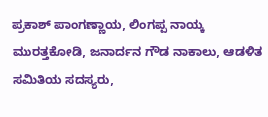ಪ್ರಕಾಶ್ ಪಾಂಗಣ್ಣಾಯ, ಲಿಂಗಪ್ಪ ನಾಯ್ಕ ಮುರತ್ತಕೋಡಿ, ಜನಾರ್ದನ ಗೌಡ ನಾಕಾಲು, ಆಡಳಿತ ಸಮಿತಿಯ ಸದಸ್ಯರು,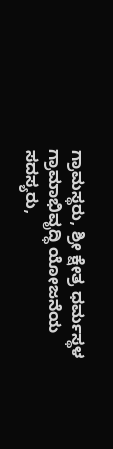ಗ್ರಾಮಸ್ಥರು, ಶ್ರೀ ಕ್ಷೇತ್ರ ಧರ್ಮಸ್ಥಳ ಗ್ರಾಮಾಭಿವೃದ್ಧಿ ಯೋಜನೆಯ ಸದಸ್ಯರು,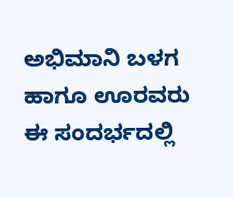ಅಭಿಮಾನಿ ಬಳಗ ಹಾಗೂ ಊರವರು ಈ ಸಂದರ್ಭದಲ್ಲಿ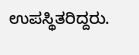ಉಪಸ್ಥಿತರಿದ್ದರು.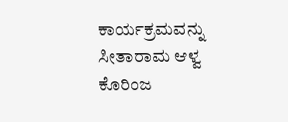ಕಾರ್ಯಕ್ರಮವನ್ನು ಸೀತಾರಾಮ ಆಳ್ವ ಕೊರಿಂಜ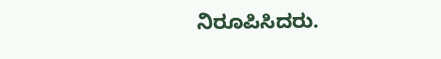ನಿರೂಪಿಸಿದರು.